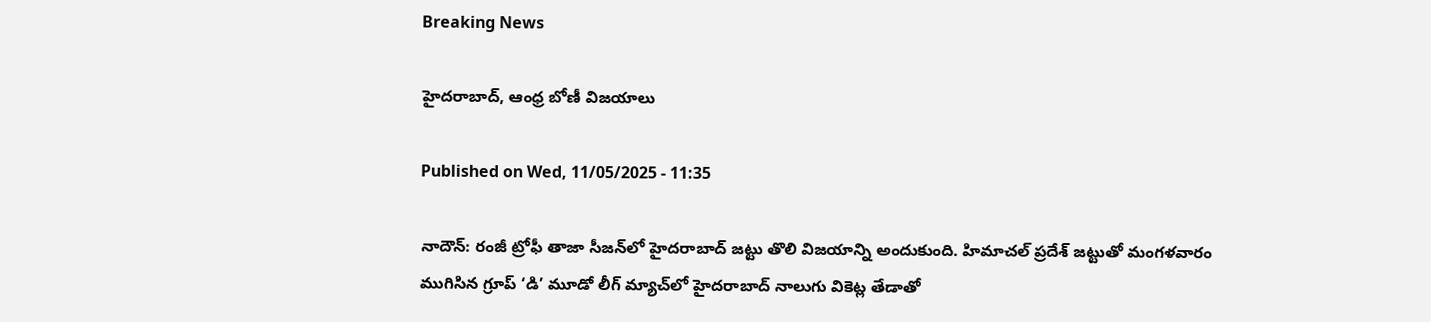Breaking News

హైదరాబాద్‌, ఆంధ్ర బోణీ విజయాలు

Published on Wed, 11/05/2025 - 11:35

నాదౌన్‌: రంజీ ట్రోఫీ తాజా సీజన్‌లో హైదరాబాద్‌ జట్టు తొలి విజయాన్ని అందుకుంది. హిమాచల్‌ ప్రదేశ్‌ జట్టుతో మంగళవారం ముగిసిన గ్రూప్‌ ‘డి’ మూడో లీగ్‌ మ్యాచ్‌లో హైదరాబాద్‌ నాలుగు వికెట్ల తేడాతో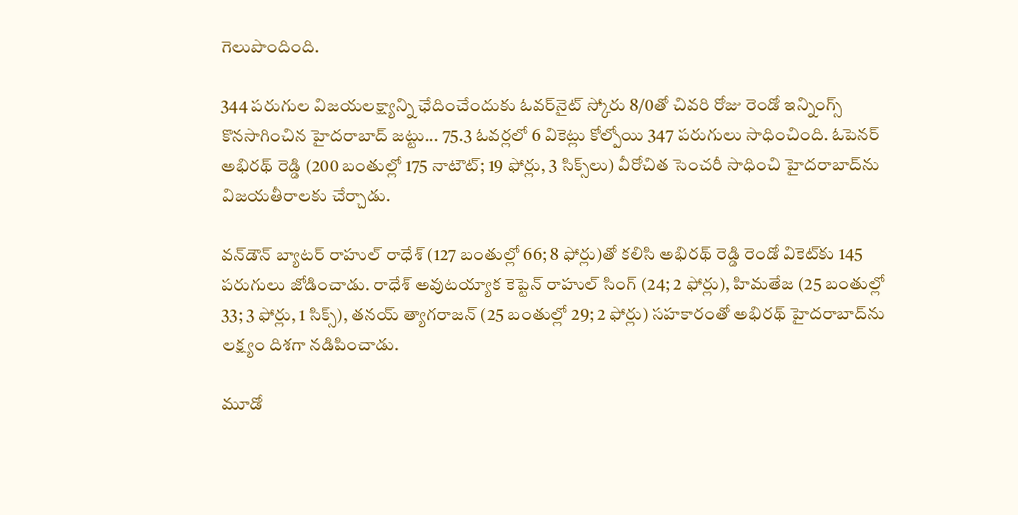గెలుపొందింది.

344 పరుగుల విజయలక్ష్యాన్ని ఛేదించేందుకు ఓవర్‌నైట్‌ స్కోరు 8/0తో చివరి రోజు రెండో ఇన్నింగ్స్‌ కొనసాగించిన హైదరాబాద్‌ జట్టు... 75.3 ఓవర్లలో 6 వికెట్లు కోల్పోయి 347 పరుగులు సాధించింది. ఓపెనర్‌ అభిరథ్‌ రెడ్డి (200 బంతుల్లో 175 నాటౌట్‌; 19 ఫోర్లు, 3 సిక్స్‌లు) వీరోచిత సెంచరీ సాధించి హైదరాబాద్‌ను విజయతీరాలకు చేర్చాడు.

వన్‌డౌన్‌ బ్యాటర్‌ రాహుల్‌ రాధేశ్‌ (127 బంతుల్లో 66; 8 ఫోర్లు)తో కలిసి అభిరథ్‌ రెడ్డి రెండో వికెట్‌కు 145 పరుగులు జోడించాడు. రాధేశ్‌ అవుటయ్యాక కెప్టెన్‌ రాహుల్‌ సింగ్‌ (24; 2 ఫోర్లు), హిమతేజ (25 బంతుల్లో 33; 3 ఫోర్లు, 1 సిక్స్‌), తనయ్‌ త్యాగరాజన్‌ (25 బంతుల్లో 29; 2 ఫోర్లు) సహకారంతో అభిరథ్‌ హైదరాబాద్‌ను లక్ష్యం దిశగా నడిపించాడు.

మూడో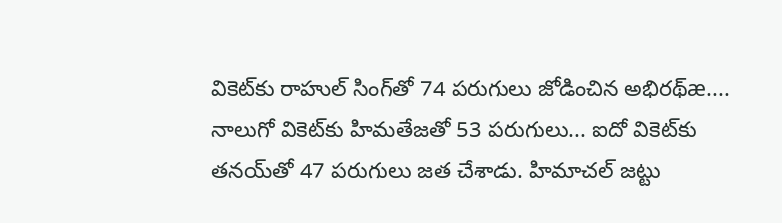వికెట్‌కు రాహుల్‌ సింగ్‌తో 74 పరుగులు జోడించిన అభిరథ్‌æ.... నాలుగో వికెట్‌కు హిమతేజతో 53 పరుగులు... ఐదో వికెట్‌కు తనయ్‌తో 47 పరుగులు జత చేశాడు. హిమాచల్‌ జట్టు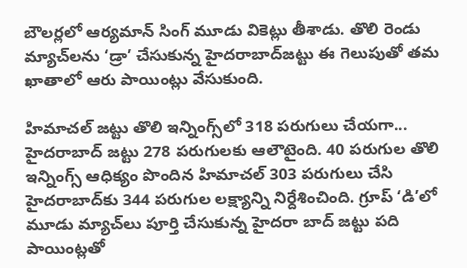బౌలర్లలో ఆర్యమాన్‌ సింగ్‌ మూడు వికెట్లు తీశాడు. తొలి రెండు మ్యాచ్‌లను ‘డ్రా’ చేసుకున్న హైదరాబాద్‌జట్టు ఈ గెలుపుతో తమ ఖాతాలో ఆరు పాయింట్లు వేసుకుంది.

హిమాచల్‌ జట్టు తొలి ఇన్నింగ్స్‌లో 318 పరుగులు చేయగా... హైదరాబాద్‌ జట్టు 278 పరుగులకు ఆలౌటైంది. 40 పరుగుల తొలి ఇన్నింగ్స్‌ ఆధిక్యం పొందిన హిమాచల్‌ 303 పరుగులు చేసి హైదరాబాద్‌కు 344 పరుగుల లక్ష్యాన్ని నిర్దేశించింది. గ్రూప్‌ ‘డి’లో మూడు మ్యాచ్‌లు పూర్తి చేసుకున్న హైదరా బాద్‌ జట్టు పది పాయింట్లతో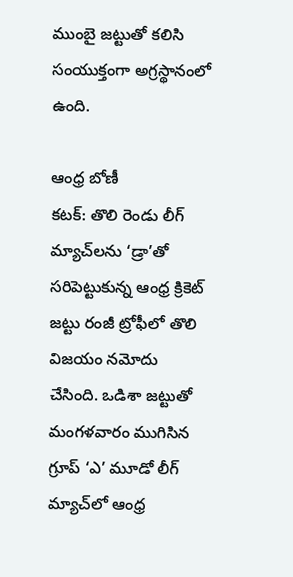ముంబై జట్టుతో కలిసి సంయుక్తంగా అగ్రస్థానంలో ఉంది.

ఆంధ్ర బోణీ
కటక్‌: తొలి రెండు లీగ్‌ మ్యాచ్‌లను ‘డ్రా’తో సరిపెట్టుకున్న ఆంధ్ర క్రికెట్‌ జట్టు రంజీ ట్రోఫీలో తొలి విజయం నమోదు చేసింది. ఒడిశా జట్టుతో మంగళవారం ముగిసిన గ్రూప్‌ ‘ఎ’ మూడో లీగ్‌ మ్యాచ్‌లో ఆంధ్ర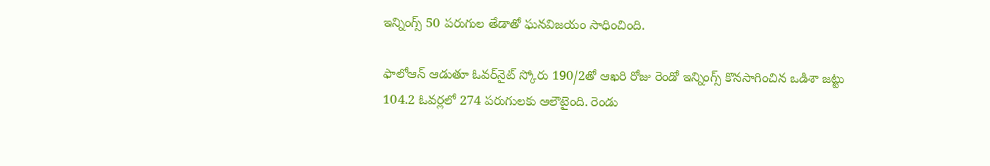ఇన్నింగ్స్‌ 50 పరుగుల తేడాతో ఘనవిజయం సాధించింది.

ఫాలోఆన్‌ ఆడుతూ ఓవర్‌నైట్‌ స్కోరు 190/2తో ఆఖరి రోజు రెండో ఇన్నింగ్స్‌ కొనసాగించిన ఒడిశా జట్టు 104.2 ఓవర్లలో 274 పరుగులకు ఆలౌటైంది. రెండు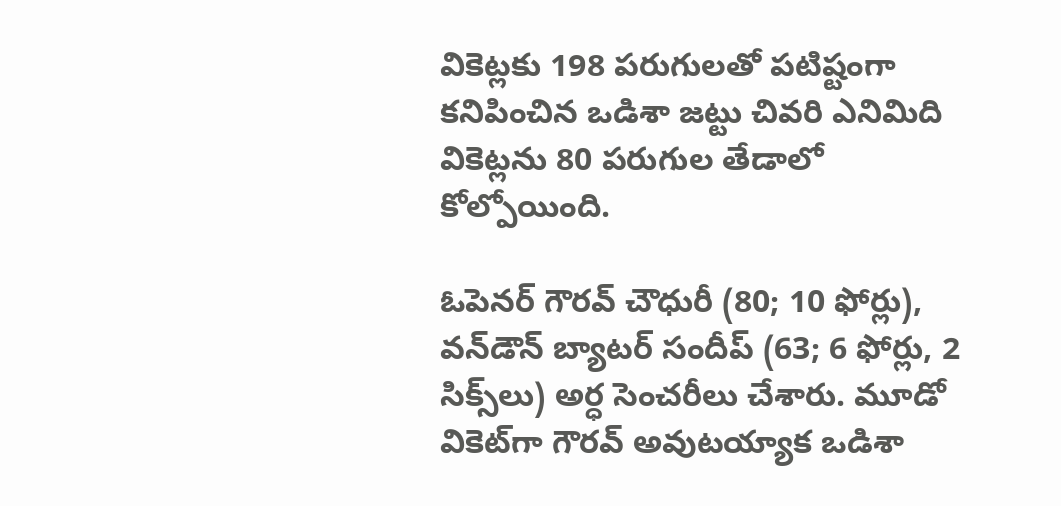వికెట్లకు 198 పరుగులతో పటిష్టంగా కనిపించిన ఒడిశా జట్టు చివరి ఎనిమిది వికెట్లను 80 పరుగుల తేడాలో కోల్పోయింది.

ఓపెనర్‌ గౌరవ్‌ చౌధురీ (80; 10 ఫోర్లు), వన్‌డౌన్‌ బ్యాటర్‌ సందీప్‌ (63; 6 ఫోర్లు, 2 సిక్స్‌లు) అర్ధ సెంచరీలు చేశారు. మూడో వికెట్‌గా గౌరవ్‌ అవుటయ్యాక ఒడిశా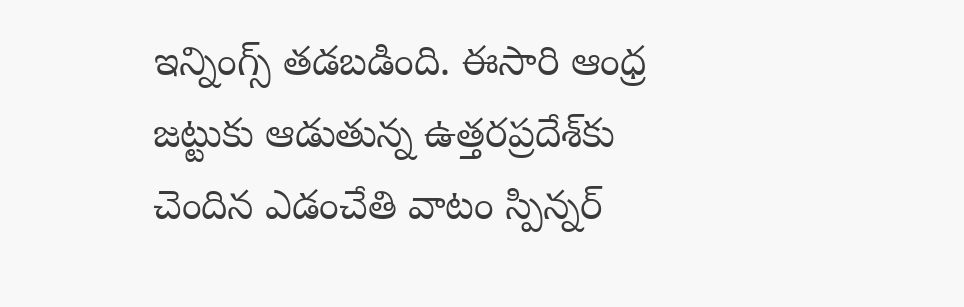ఇన్నింగ్స్‌ తడబడింది. ఈసారి ఆంధ్ర జట్టుకు ఆడుతున్న ఉత్తరప్రదేశ్‌కు చెందిన ఎడంచేతి వాటం స్పిన్నర్‌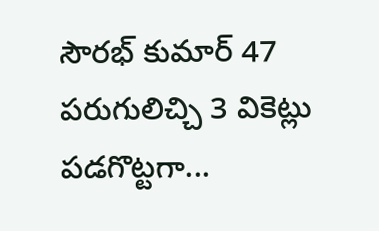సౌరభ్‌ కుమార్‌ 47 పరుగులిచ్చి 3 వికెట్లు పడగొట్టగా...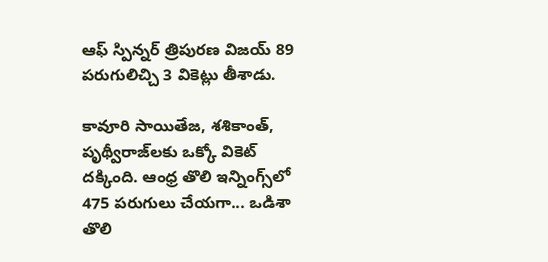ఆఫ్‌ స్పిన్నర్‌ త్రిపురణ విజయ్‌ 89 పరుగులిచ్చి 3 వికెట్లు తీశాడు.

కావూరి సాయితేజ, శశికాంత్, పృథ్వీరాజ్‌లకు ఒక్కో వికెట్‌ దక్కింది. ఆంధ్ర తొలి ఇన్నింగ్స్‌లో 475 పరుగులు చేయగా... ఒడిశా తొలి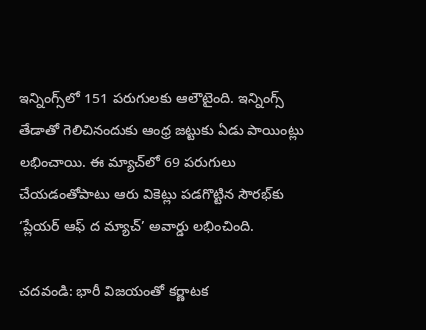ఇన్నింగ్స్‌లో 151 పరుగులకు ఆలౌటైంది. ఇన్నింగ్స్‌ తేడాతో గెలిచినందుకు ఆంధ్ర జట్టుకు ఏడు పాయింట్లు లభించాయి. ఈ మ్యాచ్‌లో 69 పరుగులు చేయడంతోపాటు ఆరు వికెట్లు పడగొట్టిన సౌరభ్‌కు ‘ప్లేయర్‌ ఆఫ్‌ ద మ్యాచ్‌’ అవార్డు లభించింది.

చదవండి: భారీ విజయంతో కర్ణాటక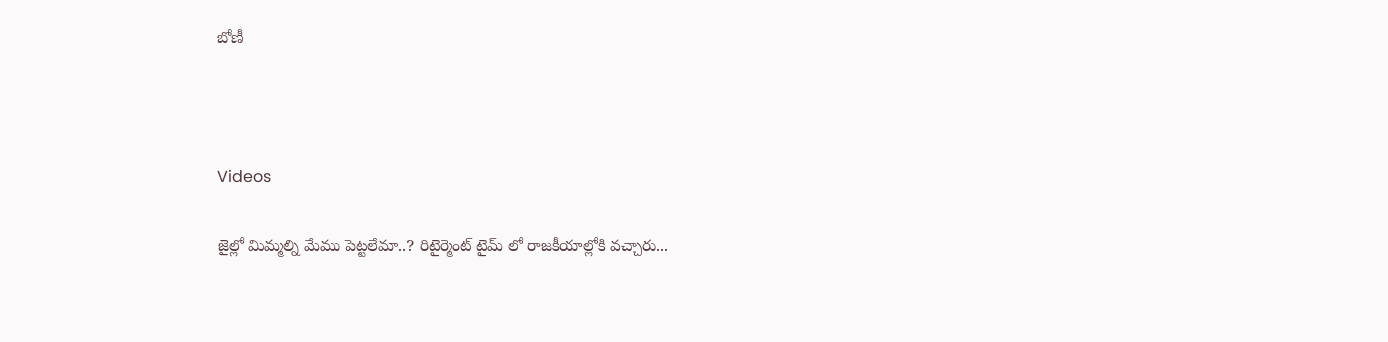బోణీ



Videos

జైల్లో మిమ్మల్ని మేము పెట్టలేమా..? రిటైర్మెంట్ టైమ్ లో రాజకీయాల్లోకి వచ్చారు...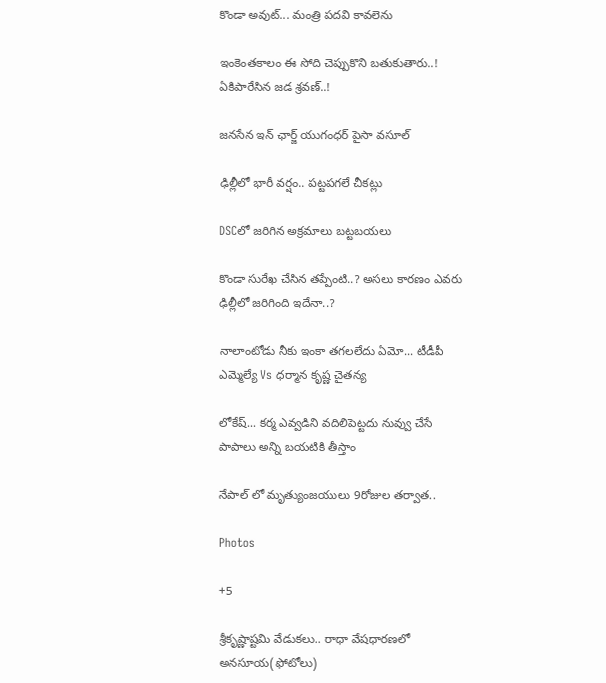కొండా అవుట్... మంత్రి పదవి కావలెను

ఇంకెంతకాలం ఈ సోది చెప్పుకొని బతుకుతారు..! ఏకిపారేసిన జడ శ్రవణ్..!

జనసేన ఇన్ ఛార్జ్ యుగంధర్ పైసా వసూల్

ఢిల్లీలో భారీ వర్షం.. పట్టపగలే చీకట్లు

DSCలో జరిగిన అక్రమాలు బట్టబయలు

కొండా సురేఖ చేసిన తప్పేంటి..? అసలు కారణం ఎవరు ఢిల్లీలో జరిగింది ఇదేనా..?

నాలాంటోడు నీకు ఇంకా తగలలేదు ఏమో... టీడీపీ ఎమ్మెల్యే Vs ధర్మాన కృష్ణ చైతన్య

లోకేష్... కర్మ ఎవ్వడిని వదిలిపెట్టదు నువ్వు చేసే పాపాలు అన్ని బయటికి తీస్తాం

నేపాల్ లో మృత్యుంజయులు 9రోజుల తర్వాత..

Photos

+5

శ్రీకృష్ణాష్టమి వేడుకలు.. రాధా వేషధారణలో అనసూయ(ఫోటోలు)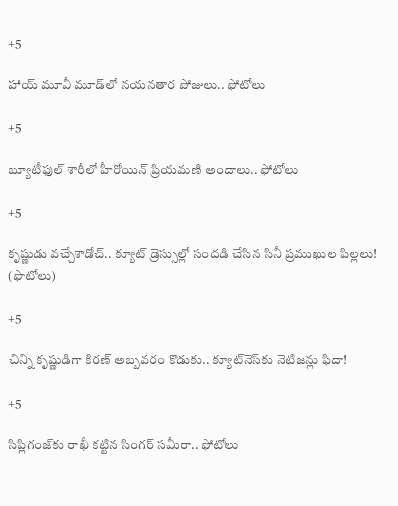+5

హాయ్ మూవీ మూడ్‌లో నయనతార పోజులు.. ఫోటోలు

+5

బ్యూటీఫుల్ శారీలో హీరోయిన్ ప్రియమణి అందాలు.. ఫోటోలు

+5

కృష్ణుడు వచ్చేశాడోచ్.. క్యూట్ డ్రెస్సుల్లో సందడి చేసిన సినీ ప్రముఖుల పిల్లలు! (ఫొటోలు)

+5

చిన్ని కృష్ణుడిగా కిరణ్ అబ్బవరం కొడుకు.. క్యూట్‌నెస్‌కు నెటిజన్లు ఫిదా!

+5

సిప్లిగంజ్‌కు రాఖీ కట్టిన సింగర్ సమీరా.. ఫోటోలు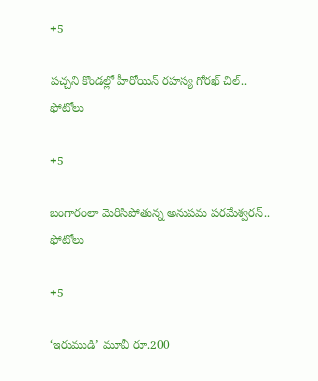+5

పచ్చని కొండల్లో హీరోయిన్ రహస్య గోరఖ్ చిల్.. ఫోటోలు

+5

బంగారంలా మెరిసిపోతున్న అనుపమ పరమేశ్వరన్.. ఫోటోలు

+5

‘ఇరుముడి’ మూవీ రూ.200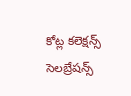కోట్ల కలెక్షన్స్ సెలబ్రేషన్స్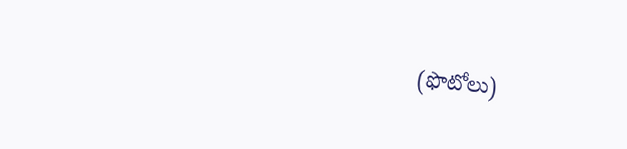(ఫొటోలు)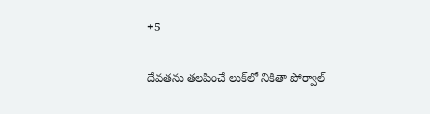+5

దేవతను తలపించే లుక్‌లో నికితా పోర్వాల్‌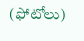(ఫోటోలు)